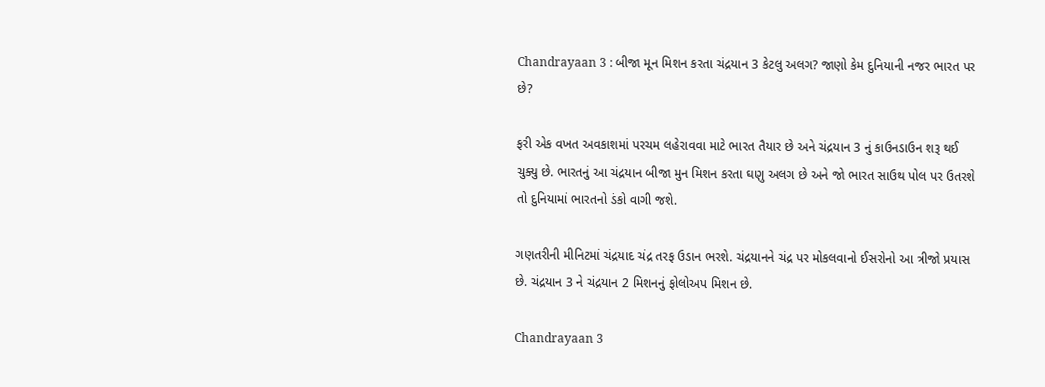Chandrayaan 3 : બીજા મૂન મિશન કરતા ચંદ્રયાન 3 કેટલુ અલગ? જાણો કેમ દુનિયાની નજર ભારત પર છે?

ફરી એક વખત અવકાશમાં પરચમ લહેરાવવા માટે ભારત તૈયાર છે અને ચંદ્રયાન 3 નું કાઉનડાઉન શરૂ થઈ ચુક્યુ છે. ભારતનું આ ચંદ્રયાન બીજા મુન મિશન કરતા ઘણુ અલગ છે અને જો ભારત સાઉથ પોલ પર ઉતરશે તો દુનિયામાં ભારતનો ડંકો વાગી જશે.

ગણતરીની મીનિટમાં ચંદ્રયાદ ચંદ્ર તરફ ઉડાન ભરશે. ચંદ્રયાનને ચંદ્ર પર મોકલવાનો ઈસરોનો આ ત્રીજો પ્રયાસ છે. ચંદ્રયાન 3 ને ચંદ્રયાન 2 મિશનનું ફોલોઅપ મિશન છે.

Chandrayaan 3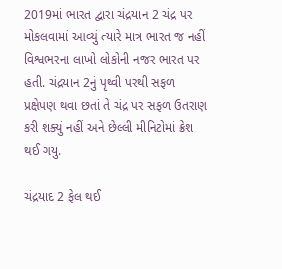2019માં ભારત દ્વારા ચંદ્રયાન 2 ચંદ્ર પર મોકલવામાં આવ્યું ત્યારે માત્ર ભારત જ નહીં વિશ્વભરના લાખો લોકોની નજર ભારત પર હતી. ચંદ્રયાન 2નું પૃથ્વી પરથી સફળ પ્રક્ષેપણ થવા છતાં તે ચંદ્ર પર સફળ ઉતરાણ કરી શક્યું નહીં અને છેલ્લી મીનિટોમાં ક્રેશ થઈ ગયુ.

ચંદ્રયાદ 2 ફેલ થઈ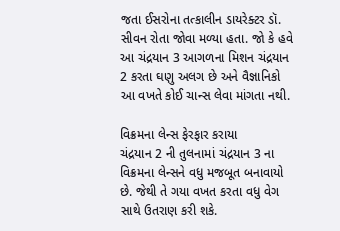જતા ઈસરોના તત્કાલીન ડાયરેક્ટર ડૉ. સીવન રોતા જોવા મળ્યા હતા. જો કે હવે આ ચંદ્રયાન 3 આગળના મિશન ચંદ્રયાન 2 કરતા ઘણુ અલગ છે અને વૈજ્ઞાનિકો આ વખતે કોઈ ચાન્સ લેવા માંગતા નથી.

વિક્રમના લેન્સ ફેરફાર કરાયા
ચંદ્રયાન 2 ની તુલનામાં ચંદ્રયાન 3 ના વિક્રમના લેન્સને વધુ મજબૂત બનાવાયો છે. જેથી તે ગયા વખત કરતા વધુ વેગ સાથે ઉતરાણ કરી શકે.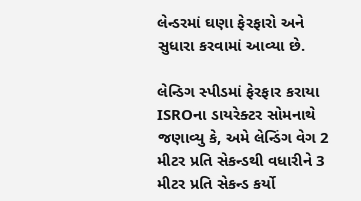લેન્ડરમાં ઘણા ફેરફારો અને સુધારા કરવામાં આવ્યા છે.

લેન્ડિગ સ્પીડમાં ફેરફાર કરાયા
ISROના ડાયરેક્ટર સોમનાથે જણાવ્યુ કે, અમે લેન્ડિંગ વેગ 2 મીટર પ્રતિ સેકન્ડથી વધારીને 3 મીટર પ્રતિ સેકન્ડ કર્યો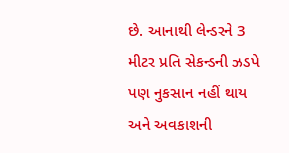છે. આનાથી લેન્ડરને 3 મીટર પ્રતિ સેકન્ડની ઝડપે પણ નુકસાન નહીં થાય અને અવકાશની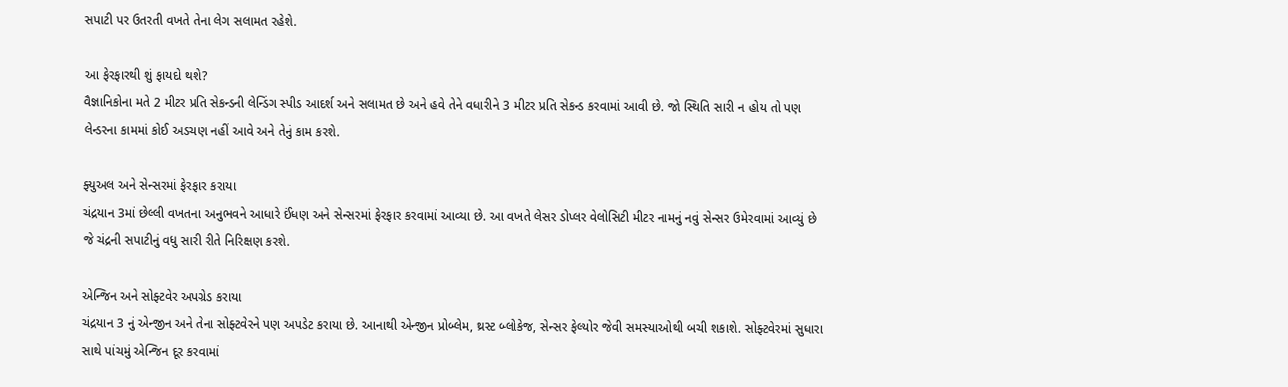સપાટી પર ઉતરતી વખતે તેના લેગ સલામત રહેશે.

આ ફેરફારથી શું ફાયદો થશે?
વૈજ્ઞાનિકોના મતે 2 મીટર પ્રતિ સેકન્ડની લેન્ડિંગ સ્પીડ આદર્શ અને સલામત છે અને હવે તેને વધારીને 3 મીટર પ્રતિ સેકન્ડ કરવામાં આવી છે. જો સ્થિતિ સારી ન હોય તો પણ લેન્ડરના કામમાં કોઈ અડચણ નહીં આવે અને તેનું કામ કરશે.

ફ્યુઅલ અને સેન્સરમાં ફેરફાર કરાયા
ચંદ્રયાન 3માં છેલ્લી વખતના અનુભવને આધારે ઈંધણ અને સેન્સરમાં ફેરફાર કરવામાં આવ્યા છે. આ વખતે લેસર ડોપ્લર વેલોસિટી મીટર નામનું નવું સેન્સર ઉમેરવામાં આવ્યું છે જે ચંદ્રની સપાટીનું વધુ સારી રીતે નિરિક્ષણ કરશે.

એન્જિન અને સોફ્ટવેર અપગ્રેડ કરાયા
ચંદ્રયાન 3 નું એન્જીન અને તેના સોફ્ટવેરને પણ અપડેટ કરાયા છે. આનાથી એન્જીન પ્રોબ્લેમ, થ્રસ્ટ બ્લોકેજ, સેન્સર ફેલ્યોર જેવી સમસ્યાઓથી બચી શકાશે. સોફ્ટવેરમાં સુધારા સાથે પાંચમું એન્જિન દૂર કરવામાં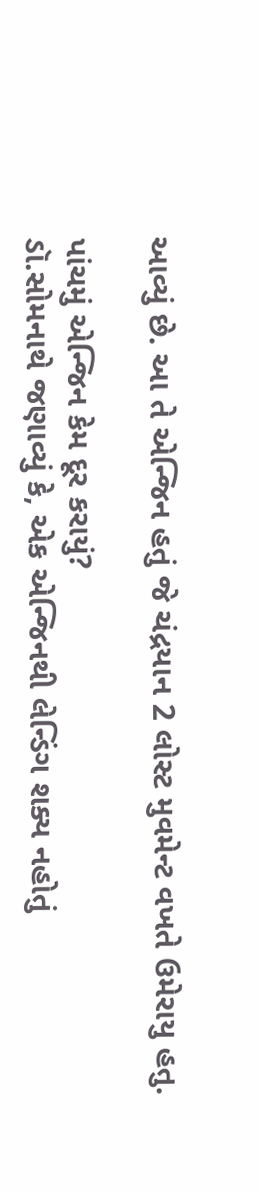આવ્યું છે. આ તે એન્જિન હતું જે ચંદ્રયાન 2 લોસ્ટ મુવમેન્ટ વખતે ઉમેરાયુ હતુ.

પાંચમું એન્જિન કેમ દૂર કરાયું?
ડૉ.સોમનાથે જણાવ્યું કે, એક એન્જિનથી લેન્ડિંગ શક્ય નહોતું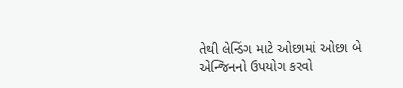તેથી લેન્ડિંગ માટે ઓછામાં ઓછા બે એન્જિનનો ઉપયોગ કરવો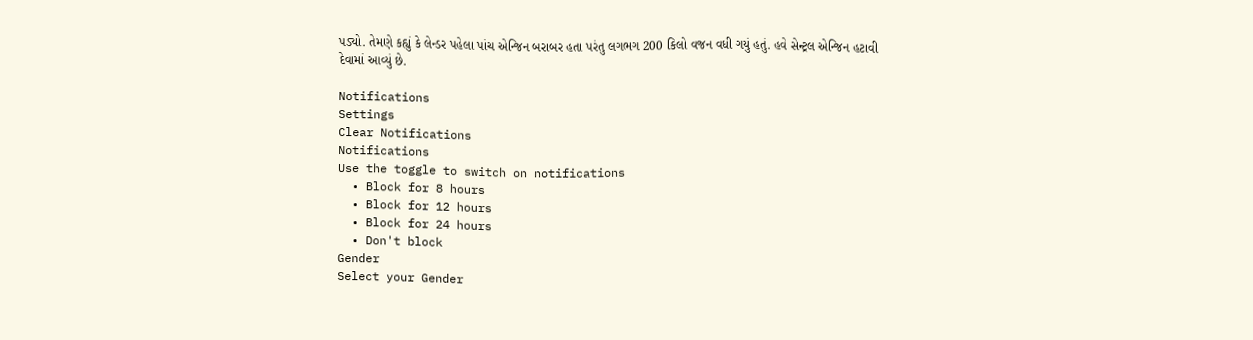પડ્યો. તેમણે કહ્યું કે લેન્ડર પહેલા પાંચ એન્જિન બરાબર હતા પરંતુ લગભગ 200 કિલો વજન વધી ગયું હતું. હવે સેન્ટ્રલ એન્જિન હટાવી દેવામાં આવ્યું છે.

Notifications
Settings
Clear Notifications
Notifications
Use the toggle to switch on notifications
  • Block for 8 hours
  • Block for 12 hours
  • Block for 24 hours
  • Don't block
Gender
Select your Gender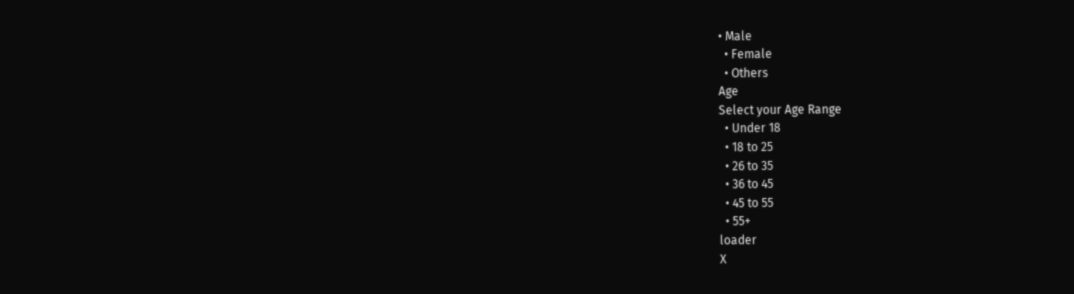• Male
  • Female
  • Others
Age
Select your Age Range
  • Under 18
  • 18 to 25
  • 26 to 35
  • 36 to 45
  • 45 to 55
  • 55+
loader
X